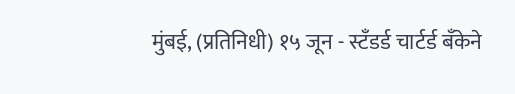मुंबई, (प्रतिनिधी) १५ जून - स्टँडर्ड चार्टर्ड बँकेने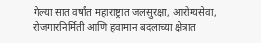गेल्या सात वर्षांत महाराष्ट्रात जलसुरक्षा, आरोग्यसेवा, रोजगारनिर्मिती आणि हवामान बदलाच्या क्षेत्रात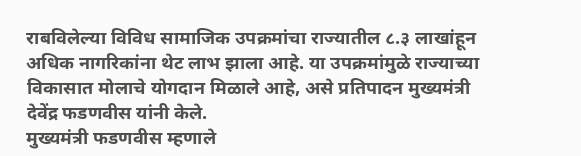राबविलेल्या विविध सामाजिक उपक्रमांचा राज्यातील ८.३ लाखांहून अधिक नागरिकांना थेट लाभ झाला आहे. या उपक्रमांमुळे राज्याच्या विकासात मोलाचे योगदान मिळाले आहे, असे प्रतिपादन मुख्यमंत्री देवेंद्र फडणवीस यांनी केले.
मुख्यमंत्री फडणवीस म्हणाले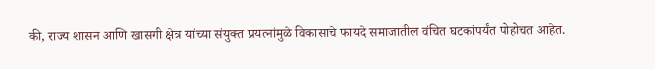की, राज्य शासन आणि खासगी क्षेत्र यांच्या संयुक्त प्रयत्नांमुळे विकासाचे फायदे समाजातील वंचित घटकांपर्यंत पोहोचत आहेत.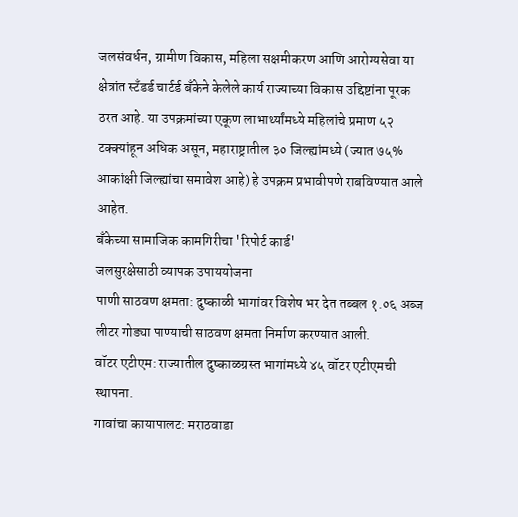जलसंवर्धन, ग्रामीण विकास, महिला सक्षमीकरण आणि आरोग्यसेवा या क्षेत्रांत स्टँडर्ड चार्टर्ड बँकेने केलेले कार्य राज्याच्या विकास उद्दिष्टांना पूरक ठरत आहे. या उपक्रमांच्या एकूण लाभार्थ्यांमध्ये महिलांचे प्रमाण ५२ टक्क्यांहून अधिक असून, महाराष्ट्रातील ३० जिल्ह्यांमध्ये (ज्यात ७५% आकांक्षी जिल्ह्यांचा समावेश आहे) हे उपक्रम प्रभावीपणे राबविण्यात आले आहेत.
बँकेच्या सामाजिक कामगिरीचा 'रिपोर्ट कार्ड'
जलसुरक्षेसाठी व्यापक उपाययोजना
पाणी साठवण क्षमता: दुष्काळी भागांवर विशेष भर देत तब्बल १.०६ अब्ज लीटर गोड्या पाण्याची साठवण क्षमता निर्माण करण्यात आली.
वॉटर एटीएम: राज्यातील दुष्काळग्रस्त भागांमध्ये ४५ वॉटर एटीएमची स्थापना.
गावांचा कायापालट: मराठवाडा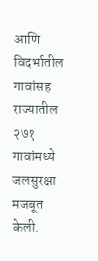आणि विदर्भातील गावांसह राज्यातील २७१ गावांमध्ये जलसुरक्षा मजबूत केली.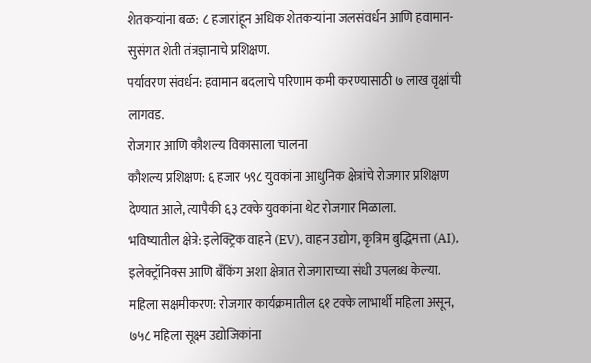शेतकऱ्यांना बळ: ८ हजारांहून अधिक शेतकऱ्यांना जलसंवर्धन आणि हवामान-सुसंगत शेती तंत्रज्ञानाचे प्रशिक्षण.
पर्यावरण संवर्धन: हवामान बदलाचे परिणाम कमी करण्यासाठी ७ लाख वृक्षांची लागवड.
रोजगार आणि कौशल्य विकासाला चालना
कौशल्य प्रशिक्षण: ६ हजार ५९८ युवकांना आधुनिक क्षेत्रांचे रोजगार प्रशिक्षण देण्यात आले, त्यापैकी ६३ टक्के युवकांना थेट रोजगार मिळाला.
भविष्यातील क्षेत्रे: इलेक्ट्रिक वाहने (EV), वाहन उद्योग, कृत्रिम बुद्धिमत्ता (AI), इलेक्ट्रॉनिक्स आणि बँकिंग अशा क्षेत्रात रोजगाराच्या संधी उपलब्ध केल्या.
महिला सक्षमीकरण: रोजगार कार्यक्रमातील ६१ टक्के लाभार्थी महिला असून, ७५८ महिला सूक्ष्म उद्योजिकांना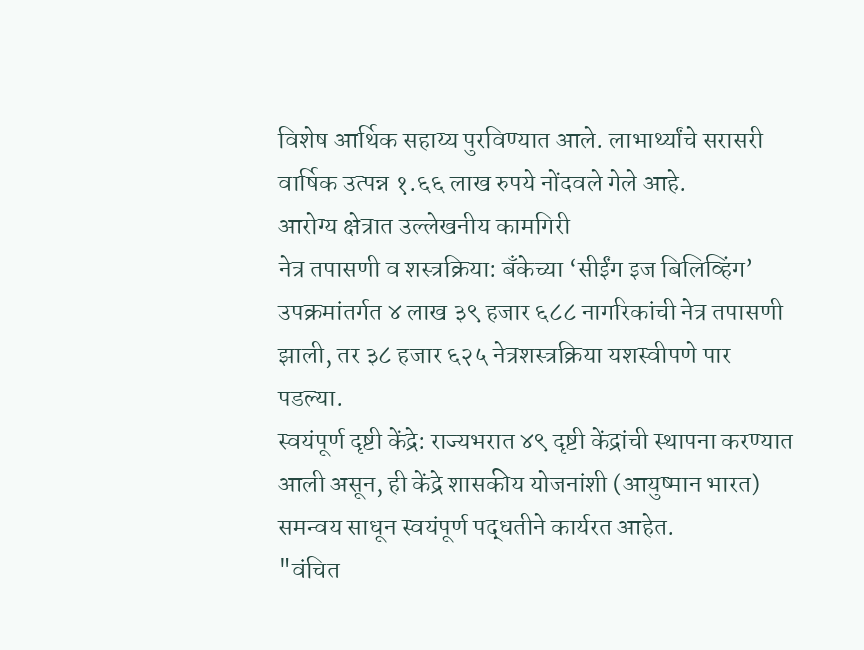विशेष आर्थिक सहाय्य पुरविण्यात आले. लाभार्थ्यांचे सरासरी वार्षिक उत्पन्न १.६६ लाख रुपये नोंदवले गेले आहे.
आरोग्य क्षेत्रात उल्लेखनीय कामगिरी
नेत्र तपासणी व शस्त्रक्रिया: बँकेच्या ‘सीईंग इज बिलिव्हिंग’ उपक्रमांतर्गत ४ लाख ३९ हजार ६८८ नागरिकांची नेत्र तपासणी झाली, तर ३८ हजार ६२५ नेत्रशस्त्रक्रिया यशस्वीपणे पार पडल्या.
स्वयंपूर्ण दृष्टी केंद्रे: राज्यभरात ४९ दृष्टी केंद्रांची स्थापना करण्यात आली असून, ही केंद्रे शासकीय योजनांशी (आयुष्मान भारत) समन्वय साधून स्वयंपूर्ण पद्धतीने कार्यरत आहेत.
"वंचित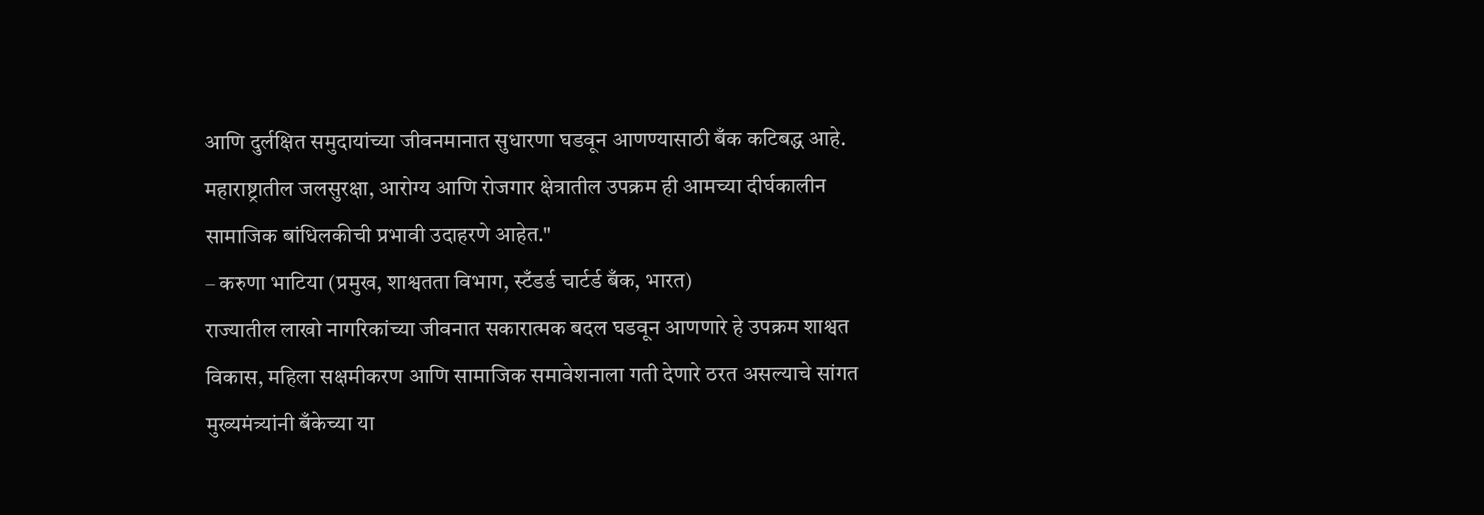आणि दुर्लक्षित समुदायांच्या जीवनमानात सुधारणा घडवून आणण्यासाठी बँक कटिबद्ध आहे. महाराष्ट्रातील जलसुरक्षा, आरोग्य आणि रोजगार क्षेत्रातील उपक्रम ही आमच्या दीर्घकालीन सामाजिक बांधिलकीची प्रभावी उदाहरणे आहेत."
– करुणा भाटिया (प्रमुख, शाश्वतता विभाग, स्टँडर्ड चार्टर्ड बँक, भारत)
राज्यातील लाखो नागरिकांच्या जीवनात सकारात्मक बदल घडवून आणणारे हे उपक्रम शाश्वत विकास, महिला सक्षमीकरण आणि सामाजिक समावेशनाला गती देणारे ठरत असल्याचे सांगत मुख्यमंत्र्यांनी बँकेच्या या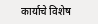कार्याचे विशेष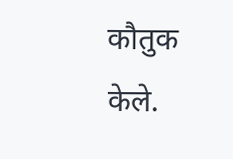कौतुक केले.